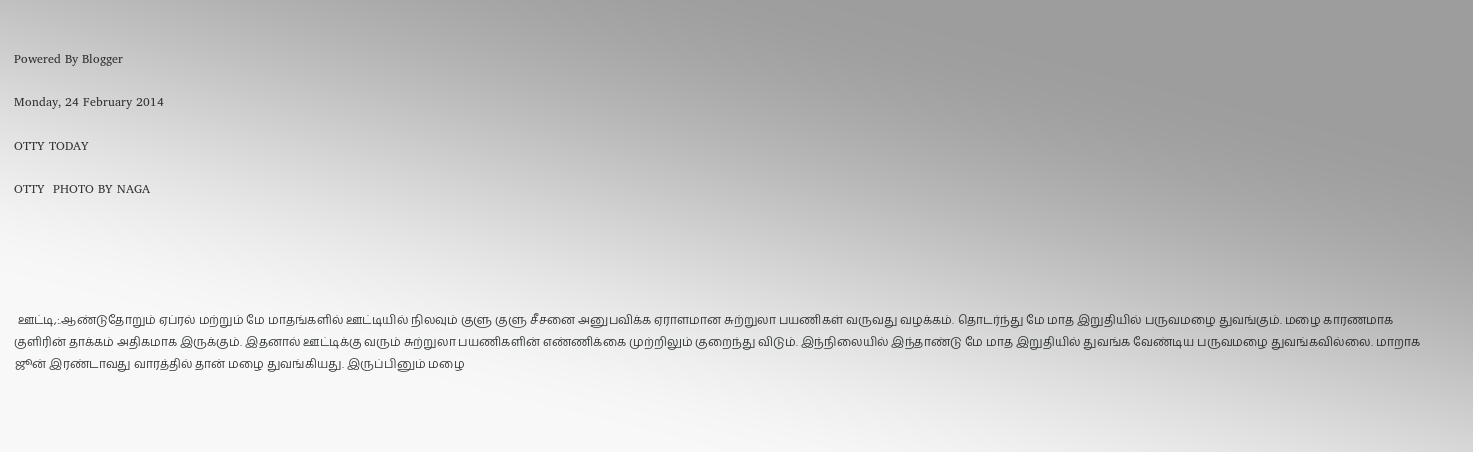Powered By Blogger

Monday, 24 February 2014

OTTY TODAY

OTTY  PHOTO BY NAGA





 ஊட்டி,:.ஆண்டுதோறும் ஏப்ரல் மற்றும் மே மாதங்களில் ஊட்டியில் நிலவும் குளு குளு சீசனை அனுபவிக்க ஏராளமான சுற்றுலா பயணிகள் வருவது வழக்கம். தொடர்ந்து மே மாத இறுதியில் பருவமழை துவங்கும். மழை காரணமாக குளிரின் தாக்கம் அதிகமாக இருக்கும். இதனால் ஊட்டிக்கு வரும் சுற்றுலா பயணிகளின் எண்ணிக்கை முற்றிலும் குறைந்து விடும். இந்நிலையில் இந்தாண்டு மே மாத இறுதியில் துவங்க வேண்டிய பருவமழை துவங்கவில்லை. மாறாக ஜூன் இரண்டாவது வாரத்தில் தான் மழை துவங்கியது. இருப்பினும் மழை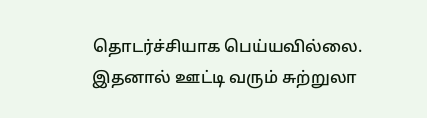தொடர்ச்சியாக பெய்யவில்லை. இதனால் ஊட்டி வரும் சுற்றுலா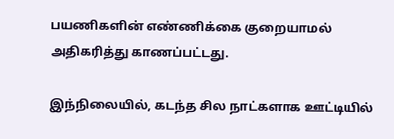பயணிகளின் எண்ணிக்கை குறையாமல் அதிகரித்து காணப்பட்டது.

இந்நிலையில், கடந்த சில நாட்களாக ஊட்டியில்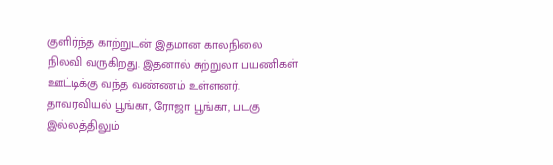குளிர்ந்த காற்றுடன் இதமான காலநிலை நிலவி வருகிறது. இதனால் சுற்றுலா பயணிகள் ஊட்டிக்கு வந்த வண்ணம் உள்ளனர். தாவரவியல் பூங்கா, ரோஜா பூங்கா, படகு இல்லத்திலும்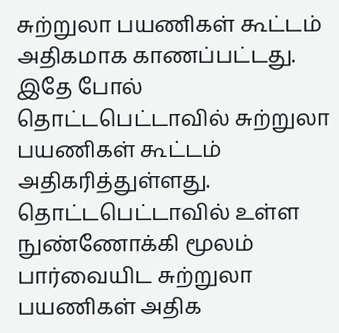சுற்றுலா பயணிகள் கூட்டம் அதிகமாக காணப்பட்டது. இதே போல் தொட்டபெட்டாவில் சுற்றுலா பயணிகள் கூட்டம் அதிகரித்துள்ளது. தொட்டபெட்டாவில் உள்ள நுண்ணோக்கி மூலம் பார்வையிட சுற்றுலா பயணிகள் அதிக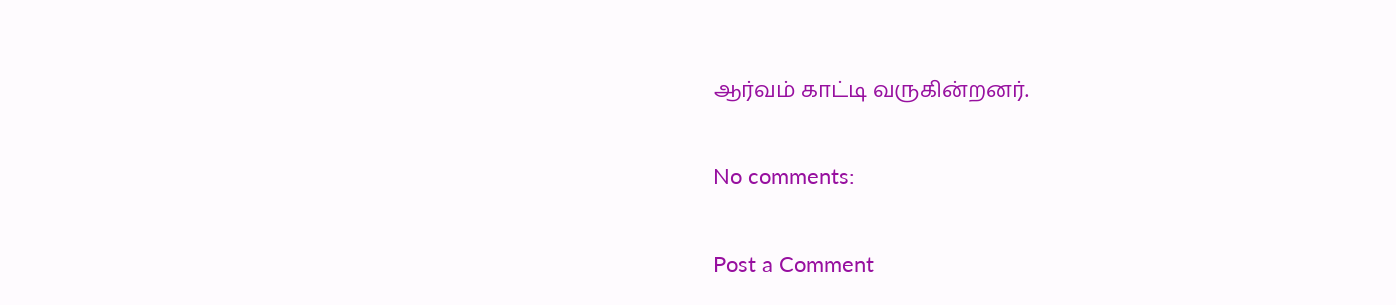ஆர்வம் காட்டி வருகின்றனர்.

No comments:

Post a Comment